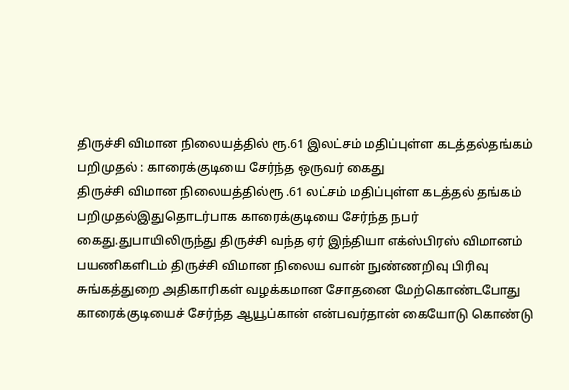திருச்சி விமான நிலையத்தில் ரூ.61 இலட்சம் மதிப்புள்ள கடத்தல்தங்கம் பறிமுதல் : காரைக்குடியை சேர்ந்த ஒருவர் கைது
திருச்சி விமான நிலையத்தில்ரூ .61 லட்சம் மதிப்புள்ள கடத்தல் தங்கம் பறிமுதல்இதுதொடர்பாக காரைக்குடியை சேர்ந்த நபர் கைது.துபாயிலிருந்து திருச்சி வந்த ஏர் இந்தியா எக்ஸ்பிரஸ் விமானம் பயணிகளிடம் திருச்சி விமான நிலைய வான் நுண்ணறிவு பிரிவு சுங்கத்துறை அதிகாரிகள் வழக்கமான சோதனை மேற்கொண்டபோது காரைக்குடியைச் சேர்ந்த ஆயூப்கான் என்பவர்தான் கையோடு கொண்டு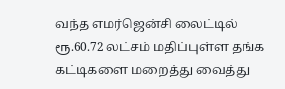வந்த எமர்ஜென்சி லைட்டில் ரூ.60.72 லட்சம் மதிப்புள்ள தங்க கட்டிகளை மறைத்து வைத்து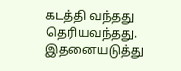கடத்தி வந்தது தெரியவந்தது. இதனையடுத்து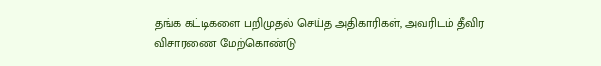தங்க கட்டிகளை பறிமுதல் செய்த அதிகாரிகள், அவரிடம் தீவிர விசாரணை மேற்கொண்டு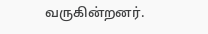வருகின்றனர்.